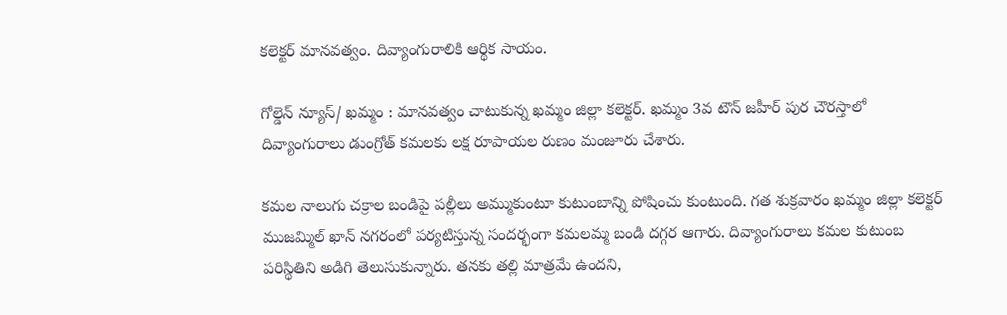కలెక్టర్ మానవత్వం. దివ్యాంగురాలికి ఆర్థిక సాయం.

గోల్డెన్ న్యూస్/ ఖమ్మం : మానవత్వం చాటుకున్న ఖమ్మం జిల్లా కలెక్టర్. ఖమ్మం 3వ టౌన్ జహీర్ పుర చౌరస్తాలో దివ్యాంగురాలు డుంగ్రోత్ కమలకు లక్ష రూపాయల రుణం మంజూరు చేశారు.

కమల నాలుగు చక్రాల బండిపై పల్లీలు అమ్ముకుంటూ కుటుంబాన్ని పోషించు కుంటుంది. గత శుక్రవారం ఖమ్మం జిల్లా కలెక్టర్ ముజమ్మిల్ ఖాన్ నగరంలో పర్యటిస్తున్న సందర్భంగా కమలమ్మ బండి దగ్గర ఆగారు. దివ్యాంగురాలు కమల కుటుంబ పరిస్థితిని అడిగి తెలుసుకున్నారు. తనకు తల్లి మాత్రమే ఉందని,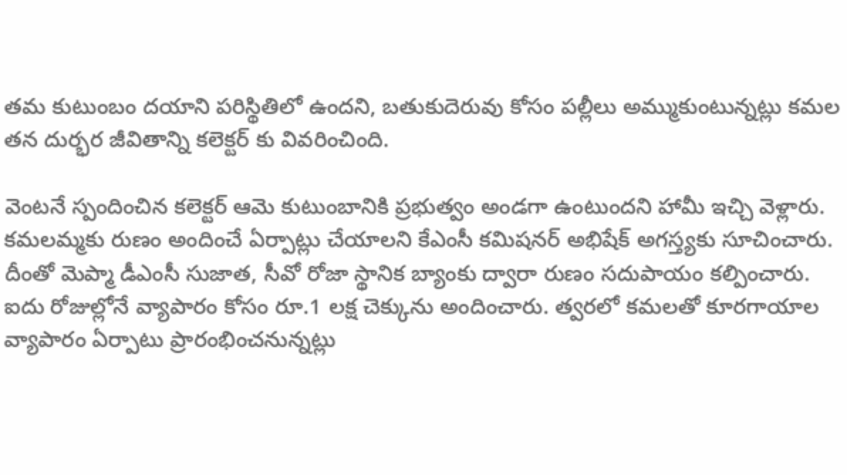తమ కుటుంబం దయాని పరిస్థితిలో ఉందని, బతుకుదెరువు కోసం పల్లీలు అమ్ముకుంటున్నట్లు కమల తన దుర్భర జీవితాన్ని కలెక్టర్ కు వివరించింది.

వెంటనే స్పందించిన కలెక్టర్ ఆమె కుటుంబానికి ప్రభుత్వం అండగా ఉంటుందని హామీ ఇచ్చి వెళ్లారు. కమలమ్మకు రుణం అందించే ఏర్పాట్లు చేయాలని కేఎంసీ కమిషనర్ అభిషేక్ అగస్త్యకు సూచించారు. దీంతో మెప్మా డీఎంసీ సుజాత, సీవో రోజా స్థానిక బ్యాంకు ద్వారా రుణం సదుపాయం కల్పించారు. ఐదు రోజుల్లోనే వ్యాపారం కోసం రూ.1 లక్ష చెక్కును అందించారు. త్వరలో కమలతో కూరగాయాల వ్యాపారం ఏర్పాటు ప్రారంభించనున్నట్లు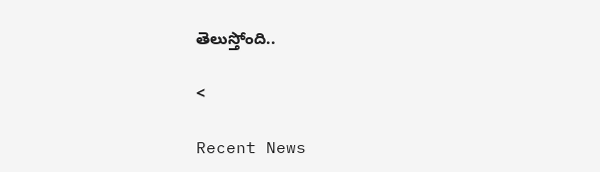తెలుస్తోంది..

<

Recent News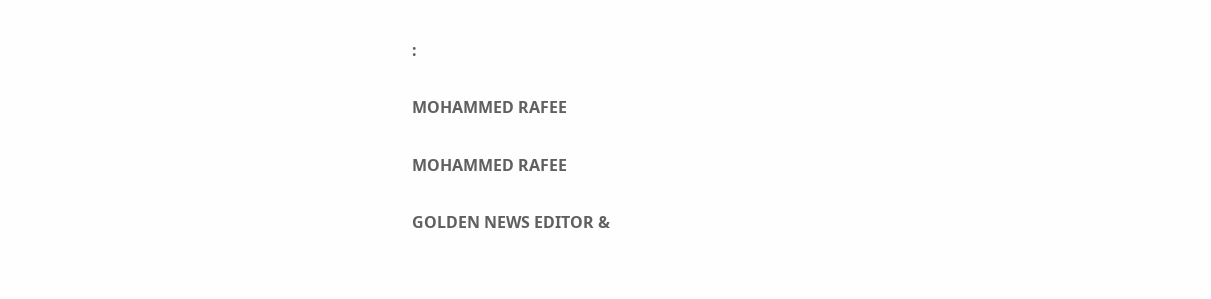:

MOHAMMED RAFEE

MOHAMMED RAFEE

GOLDEN NEWS EDITOR &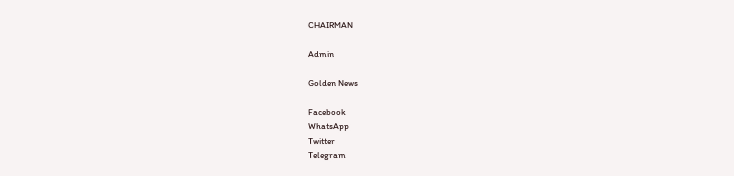CHAIRMAN

Admin

Golden News

Facebook
WhatsApp
Twitter
Telegram